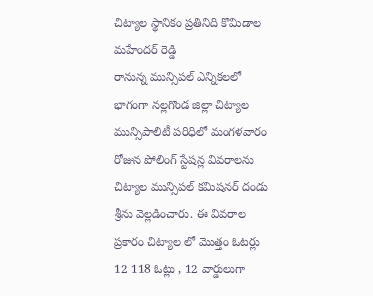చిట్యాల స్థానికం ప్రతినిది కొమిడాల మహేందర్ రెడ్డి
రానున్న మున్సిపల్ ఎన్నికలలో భాగంగా నల్లగొండ జిల్లా చిట్యాల మున్సిపాలిటీ పరిధిలో మంగళవారం రోజున పోలింగ్ స్టేషన్ల వివరాలను చిట్యాల మున్సిపల్ కమిషనర్ దండు శ్రీను వెల్లడించారు. ఈ వివరాల ప్రకారం చిట్యాల లో మొత్తం ఓటర్లు 12 118 ఓట్లు , 12 వార్డులుగా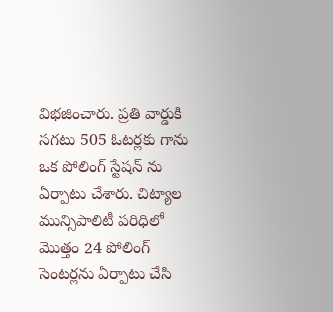విభజించారు. ప్రతి వార్డుకి సగటు 505 ఓటర్లకు గాను ఒక పోలింగ్ స్టేషన్ ను ఏర్పాటు చేశారు. చిట్యాల మున్సిపాలిటీ పరిధిలో మొత్తం 24 పోలింగ్ సెంటర్లను ఏర్పాటు చేసి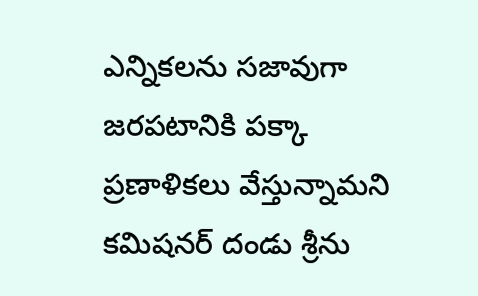ఎన్నికలను సజావుగా జరపటానికి పక్కా ప్రణాళికలు వేస్తున్నామని కమిషనర్ దండు శ్రీను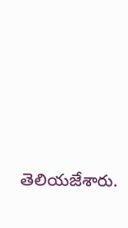తెలియజేశారు.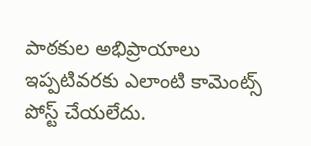పాఠకుల అభిప్రాయాలు
ఇప్పటివరకు ఎలాంటి కామెంట్స్ పోస్ట్ చేయలేదు.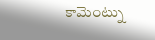కామెంట్ను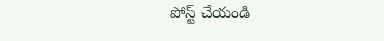పోస్ట్ చేయండి